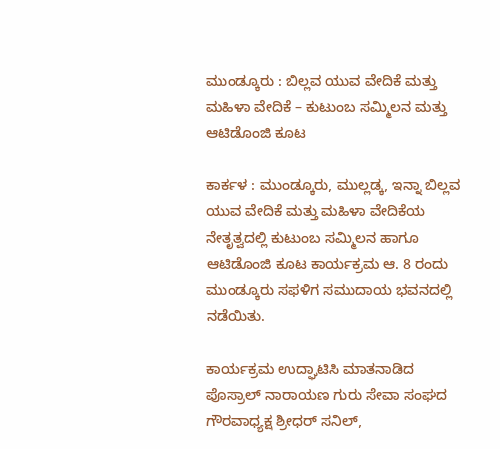ಮುಂಡ್ಕೂರು : ಬಿಲ್ಲವ ಯುವ ವೇದಿಕೆ ಮತ್ತು ಮಹಿಳಾ ವೇದಿಕೆ – ಕುಟುಂಬ ಸಮ್ಮಿಲನ ಮತ್ತು ಆಟಿಡೊಂಜಿ ಕೂಟ

ಕಾರ್ಕಳ : ಮುಂಡ್ಕೂರು, ಮುಲ್ಲಡ್ಕ, ಇನ್ನಾ ಬಿಲ್ಲವ ಯುವ ವೇದಿಕೆ ಮತ್ತು ಮಹಿಳಾ ವೇದಿಕೆಯ ನೇತೃತ್ವದಲ್ಲಿ ಕುಟುಂಬ ಸಮ್ಮಿಲನ ಹಾಗೂ ಆಟಿಡೊಂಜಿ ಕೂಟ ಕಾರ್ಯಕ್ರಮ ಆ. 8 ರಂದು ಮುಂಡ್ಕೂರು ಸಫಳಿಗ ಸಮುದಾಯ ಭವನದಲ್ಲಿ ನಡೆಯಿತು.

ಕಾರ್ಯಕ್ರಮ ಉದ್ಘಾಟಿಸಿ ಮಾತನಾಡಿದ ಪೊಸ್ರಾಲ್ ನಾರಾಯಣ ಗುರು ಸೇವಾ ಸಂಘದ ಗೌರವಾಧ್ಯಕ್ಷ ಶ್ರೀಧರ್ ಸನಿಲ್,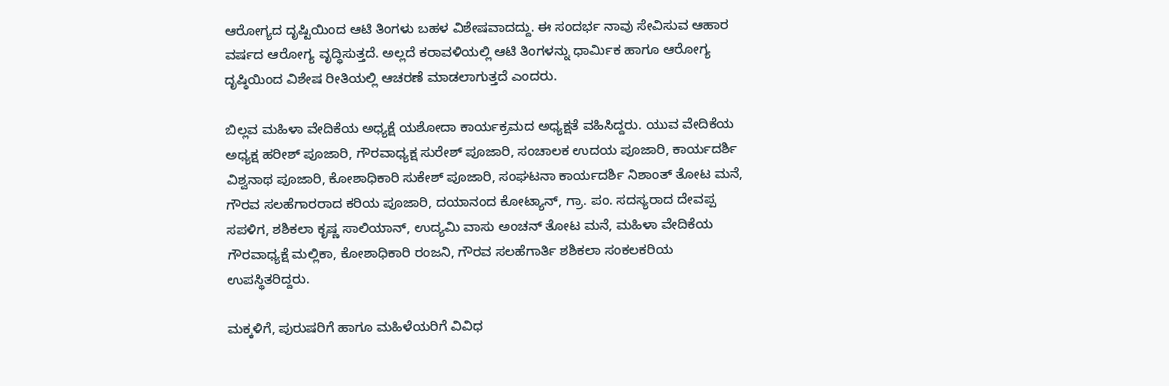ಆರೋಗ್ಯದ ದೃಷ್ಟಿಯಿಂದ ಆಟಿ ತಿಂಗಳು ಬಹಳ ವಿಶೇಷವಾದದ್ದು. ಈ ಸಂದರ್ಭ ನಾವು ಸೇವಿಸುವ ಆಹಾರ ವರ್ಷದ ಆರೋಗ್ಯ ವೃದ್ಧಿಸುತ್ತದೆ. ಅಲ್ಲದೆ ಕರಾವಳಿಯಲ್ಲಿ ಆಟಿ ತಿಂಗಳನ್ನು ಧಾರ್ಮಿಕ ಹಾಗೂ ಆರೋಗ್ಯ ದೃಷ್ಠಿಯಿಂದ ವಿಶೇಷ ರೀತಿಯಲ್ಲಿ ಆಚರಣೆ ಮಾಡಲಾಗುತ್ತದೆ ಎಂದರು.

ಬಿಲ್ಲವ ಮಹಿಳಾ ವೇದಿಕೆಯ ಅಧ್ಯಕ್ಷೆ ಯಶೋದಾ ಕಾರ್ಯಕ್ರಮದ ಅಧ್ಯಕ್ಷತೆ ವಹಿಸಿದ್ದರು. ಯುವ ವೇದಿಕೆಯ ಅಧ್ಯಕ್ಷ ಹರೀಶ್ ಪೂಜಾರಿ, ಗೌರವಾಧ್ಯಕ್ಷ ಸುರೇಶ್ ಪೂಜಾರಿ, ಸಂಚಾಲಕ ಉದಯ ಪೂಜಾರಿ, ಕಾರ್ಯದರ್ಶಿ ವಿಶ್ವನಾಥ ಪೂಜಾರಿ, ಕೋಶಾಧಿಕಾರಿ ಸುಕೇಶ್ ಪೂಜಾರಿ, ಸಂಘಟನಾ ಕಾರ್ಯದರ್ಶಿ ನಿಶಾಂತ್ ತೋಟ ಮನೆ, ಗೌರವ ಸಲಹೆಗಾರರಾದ ಕರಿಯ ಪೂಜಾರಿ, ದಯಾನಂದ ಕೋಟ್ಯಾನ್, ಗ್ರಾ. ಪಂ. ಸದಸ್ಯರಾದ ದೇವಪ್ಪ ಸಪಳಿಗ, ಶಶಿಕಲಾ ಕೃಷ್ಣ ಸಾಲಿಯಾನ್, ಉದ್ಯಮಿ ವಾಸು ಅಂಚನ್ ತೋಟ ಮನೆ, ಮಹಿಳಾ ವೇದಿಕೆಯ ಗೌರವಾಧ್ಯಕ್ಷೆ ಮಲ್ಲಿಕಾ, ಕೋಶಾಧಿಕಾರಿ ರಂಜನಿ, ಗೌರವ ಸಲಹೆಗಾರ್ತಿ ಶಶಿಕಲಾ ಸಂಕಲಕರಿಯ ಉಪಸ್ಥಿತರಿದ್ದರು.

ಮಕ್ಕಳಿಗೆ, ಪುರುಷರಿಗೆ ಹಾಗೂ ಮಹಿಳೆಯರಿಗೆ ವಿವಿಧ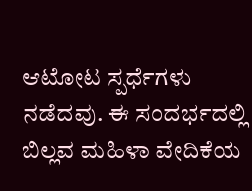ಆಟೋಟ ಸ್ಪರ್ಧೆಗಳು ನಡೆದವು. ಈ ಸಂದರ್ಭದಲ್ಲಿ ಬಿಲ್ಲವ ಮಹಿಳಾ ವೇದಿಕೆಯ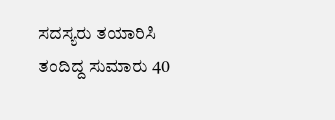ಸದಸ್ಯರು ತಯಾರಿಸಿ ತಂದಿದ್ದ ಸುಮಾರು 40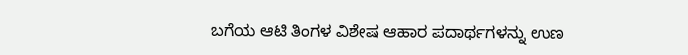ಬಗೆಯ ಆಟಿ ತಿಂಗಳ ವಿಶೇಷ ಆಹಾರ ಪದಾರ್ಥಗಳನ್ನು ಉಣ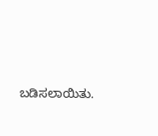ಬಡಿಸಲಾಯಿತು.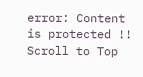error: Content is protected !!
Scroll to Top